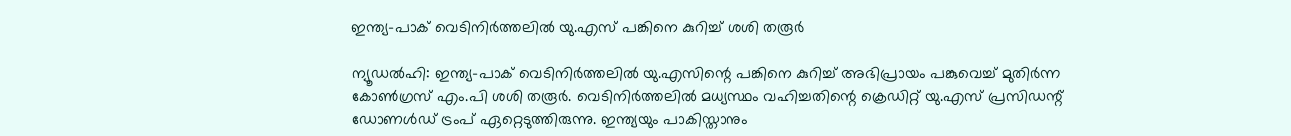ഇന്ത്യ-പാക് വെടിനിർത്തലിൽ യു.എസ് പങ്കിനെ കുറിച്ച് ശശി തരൂർ

ന്യൂഡൽഹി: ഇന്ത്യ-പാക് വെടിനിർത്തലിൽ യു.എസിന്റെ പങ്കിനെ കുറിച്ച് അഭിപ്രായം പങ്കുവെച്ച് മുതിർന്ന കോൺഗ്രസ് എം.പി ശശി തരൂർ. വെടിനിർത്തലിൽ മധ്യസ്ഥം വഹിച്ചതിന്റെ ക്രെഡിറ്റ് യു.എസ് പ്രസിഡന്റ് ഡോണൾഡ് ട്രംപ് ഏറ്റെടുത്തിരുന്നു. ഇന്ത്യയും പാകിസ്താനും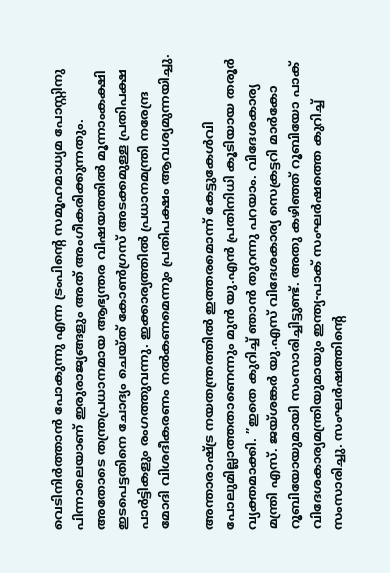വെടിനിർത്താൻ പോകുന്നു എന്ന ട്രംപിന്റെ സമൂഹമാധ്യമ പോസ്റ്റിനു പിന്നാലെയാണ് ഇരുരാജ്യങ്ങളും അത് അംഗീകരിക്കുന്നതും. അതോടെ തന്ത്രപ്രധാനമായ ആഭ്യന്തര വിഷയത്തിൽ മൂന്നാംകക്ഷി ഇടപെട്ടതിനെ ചോദ്യം ചെയ്ത് കോൺഗ്രസ് അടക്കമുള്ള പ്രതിപക്ഷ പാർട്ടികളും രംഗത്തുവന്നു. ഇക്കാര്യത്തിൽ പ്രധാനമന്ത്രി നരേന്ദ്ര മോദി വിശദീകരണം നൽകണമെന്നും പ്രതിപക്ഷം ആവശ്യമുന്നയിച്ചു.

അന്താരാഷ്ട്ര നയതന്ത്രത്തിൽ ഇത്തരമൊന്ന് കേട്ടുകേൾവി പോലുമില്ലാത്തതാണെന്നും മുൻ യു.എൻ പ്രതിനിധി കൂടിയായ തരൂർ വ്യക്തമാക്കി. ”ഇതെ കുറിച്ച് ഞാൻ തുറന്നു പറയാം. വിദേശകാര്യ മന്ത്രി എസ്. ജയ്ശങ്കർ യു.എസ് വിദേശകാര്യ സെക്രട്ടറി മാർകോ റൂബിയോയുമായി സംസാരിച്ചിട്ടുണ്ട്. അതു കഴിഞ്ഞ് റൂബിയോ പാക് വിദേശകാര്യമന്ത്രിയുമായും ഇന്ത്യ-പാക് സംഘർഷത്തെ കുറിച്ച് സംസാരിച്ചു. സംഘർഷത്തിന്റെ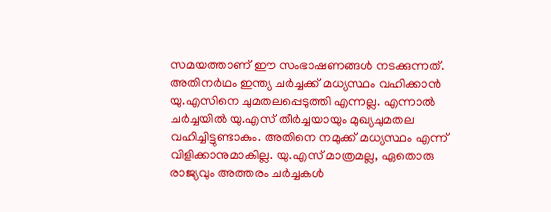സമയത്താണ് ഈ സംഭാഷണങ്ങൾ നടക്കുന്നത്. അതിനർഥം ഇന്ത്യ ചർച്ചക്ക് മധ്യസ്ഥം വഹിക്കാൻ യു.എസിനെ ചുമതലപ്പെടുത്തി എന്നല്ല. എന്നാൽ ചർച്ചയിൽ യു.എസ് തീർച്ചയായും മുഖ്യചുമതല വഹിച്ചിട്ടുണ്ടാകും. അതിനെ നമുക്ക് മധ്യസ്ഥം എന്ന് വിളിക്കാനുമാകില്ല. യു.എസ് മാത്രമല്ല, ഏതൊരു രാജ്യവും അത്തരം ചർച്ചകൾ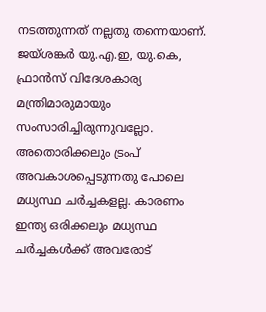നടത്തുന്നത് നല്ലതു തന്നെയാണ്. ജയ്ശങ്കർ യു.എ.ഇ, യു.കെ, ഫ്രാൻസ് വിദേശകാര്യ മന്ത്രിമാരുമായും സംസാരിച്ചിരുന്നുവല്ലോ. അതൊരിക്കലും ട്രംപ് അവകാശപ്പെടുന്നതു പോലെ മധ്യസ്ഥ ചർച്ചകളല്ല. കാരണം ഇന്ത്യ ഒരിക്കലും മധ്യസ്ഥ ചർച്ചകൾക്ക് അവരോട്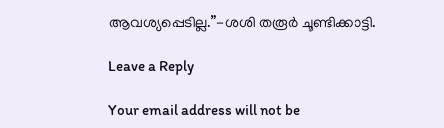ആവശ്യപ്പെടില്ല.”-ശശി തരൂർ ചൂണ്ടിക്കാട്ടി.

Leave a Reply

Your email address will not be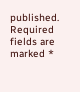published. Required fields are marked *